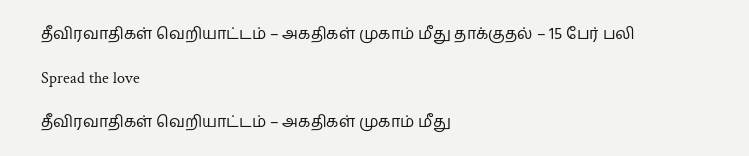தீவிரவாதிகள் வெறியாட்டம் – அகதிகள் முகாம் மீது தாக்குதல் – 15 பேர் பலி

Spread the love

தீவிரவாதிகள் வெறியாட்டம் – அகதிகள் முகாம் மீது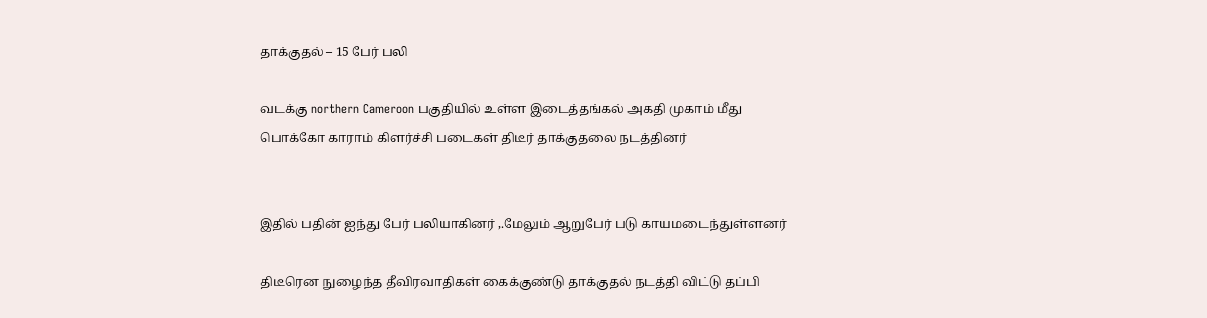தாக்குதல் – 15 பேர் பலி

வடக்கு northern Cameroon பகுதியில் உள்ள இடைத்தங்கல் அகதி முகாம் மீது பொக்கோ காராம் கிளர்ச்சி படைகள் திடீர் தாக்குதலை நடத்தினர்


இதில் பதின் ஐந்து பேர் பலியாகினர் ,.மேலும் ஆறுபேர் படு காயமடைந்துள்ளனர்

திடீரென நுழைந்த தீவிரவாதிகள் கைக்குண்டு தாக்குதல் நடத்தி விட்டு தப்பி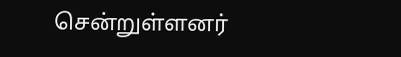சென்றுள்ளனர்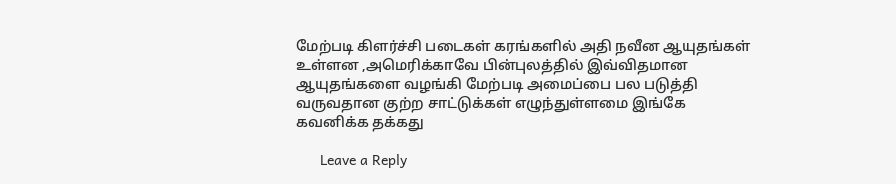மேற்படி கிளர்ச்சி படைகள் கரங்களில் அதி நவீன ஆயுதங்கள் உள்ளன ,அமெரிக்காவே பின்புலத்தில் இவ்விதமான ஆயுதங்களை வழங்கி மேற்படி அமைப்பை பல படுத்தி வருவதான குற்ற சாட்டுக்கள் எழுந்துள்ளமை இங்கே கவனிக்க தக்கது

      Leave a Reply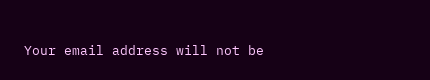Your email address will not be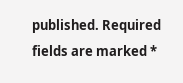published. Required fields are marked *